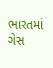ભારતમાં ગેસ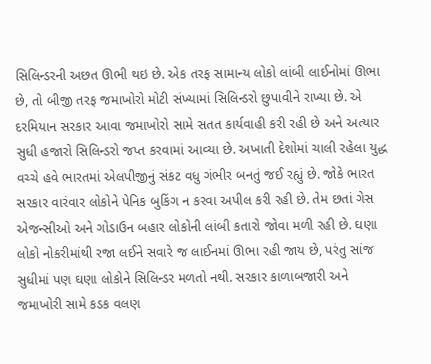સિલિન્ડરની અછત ઊભી થઇ છે. એક તરફ સામાન્ય લોકો લાંબી લાઈનોમાં ઊભા છે, તો બીજી તરફ જમાખોરો મોટી સંખ્યામાં સિલિન્ડરો છુપાવીને રાખ્યા છે. એ દરમિયાન સરકાર આવા જમાખોરો સામે સતત કાર્યવાહી કરી રહી છે અને અત્યાર સુધી હજારો સિલિન્ડરો જપ્ત કરવામાં આવ્યા છે. અખાતી દેશોમાં ચાલી રહેલા યુદ્ધ વચ્ચે હવે ભારતમાં એલપીજીનું સંકટ વધુ ગંભીર બનતું જઈ રહ્યું છે. જોકે ભારત સરકાર વારંવાર લોકોને પેનિક બુકિંગ ન કરવા અપીલ કરી રહી છે. તેમ છતાં ગેસ એજન્સીઓ અને ગોડાઉન બહાર લોકોની લાંબી કતારો જોવા મળી રહી છે. ઘણા લોકો નોકરીમાંથી રજા લઈને સવારે જ લાઈનમાં ઊભા રહી જાય છે, પરંતુ સાંજ સુધીમાં પણ ઘણા લોકોને સિલિન્ડર મળતો નથી. સરકાર કાળાબજારી અને જમાખોરી સામે કડક વલણ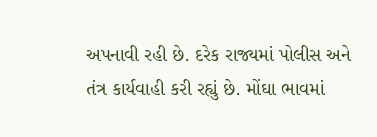અપનાવી રહી છે. દરેક રાજ્યમાં પોલીસ અને તંત્ર કાર્યવાહી કરી રહ્યું છે. મોંઘા ભાવમાં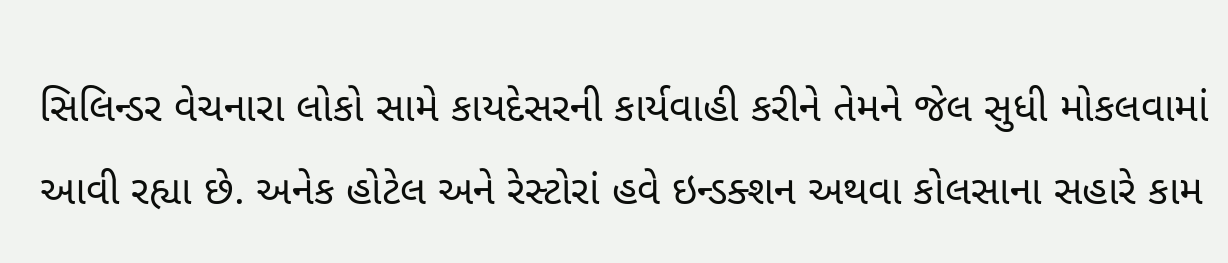સિલિન્ડર વેચનારા લોકો સામે કાયદેસરની કાર્યવાહી કરીને તેમને જેલ સુધી મોકલવામાં આવી રહ્યા છે. અનેક હોટેલ અને રેસ્ટોરાં હવે ઇન્ડક્શન અથવા કોલસાના સહારે કામ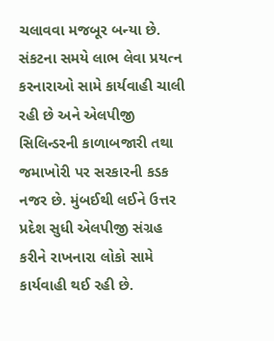ચલાવવા મજબૂર બન્યા છે. સંકટના સમયે લાભ લેવા પ્રયત્ન કરનારાઓ સામે કાર્યવાહી ચાલી રહી છે અને એલપીજી સિલિન્ડરની કાળાબજારી તથા જમાખોરી પર સરકારની કડક નજર છે. મુંબઈથી લઈને ઉત્તર પ્રદેશ સુધી એલપીજી સંગ્રહ કરીને રાખનારા લોકો સામે કાર્યવાહી થઈ રહી છે.